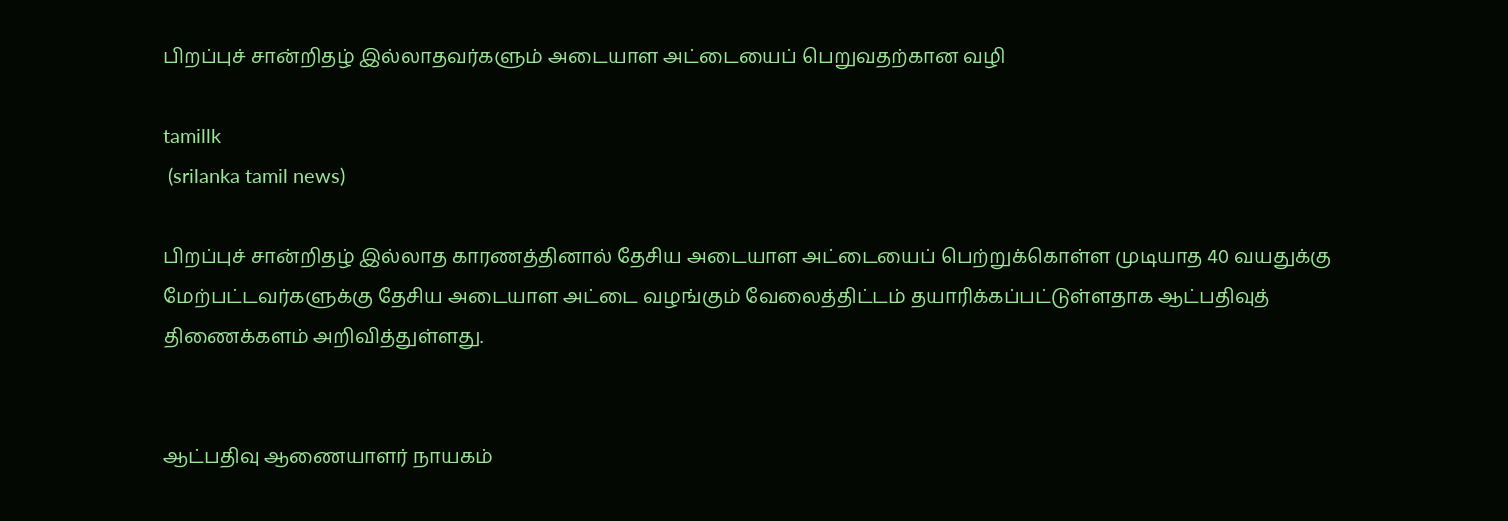பிறப்புச் சான்றிதழ் இல்லாதவர்களும் அடையாள அட்டையைப் பெறுவதற்கான வழி

tamillk
 (srilanka tamil news)

பிறப்புச் சான்றிதழ் இல்லாத காரணத்தினால் தேசிய அடையாள அட்டையைப் பெற்றுக்கொள்ள முடியாத 40 வயதுக்கு மேற்பட்டவர்களுக்கு தேசிய அடையாள அட்டை வழங்கும் வேலைத்திட்டம் தயாரிக்கப்பட்டுள்ளதாக ஆட்பதிவுத் திணைக்களம் அறிவித்துள்ளது.


ஆட்பதிவு ஆணையாளர் நாயகம்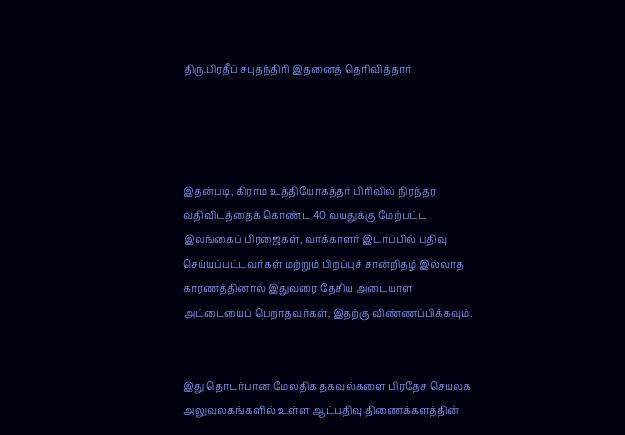திரு.பிரதீப் சபுதந்திரி இதனைத் தெரிவித்தார்




இதன்படி, கிராம உத்தியோகத்தர் பிரிவில் நிரந்தர வதிவிடத்தைக் கொண்ட 40 வயதுக்கு மேற்பட்ட இலங்கைப் பிரஜைகள், வாக்காளர் இடாப்பில் பதிவு செய்யப்பட்டவர்கள் மற்றும் பிறப்புச் சான்றிதழ் இல்லாத காரணத்தினால் இதுவரை தேசிய அடையாள அட்டையைப் பெறாதவர்கள், இதற்கு விண்ணப்பிக்கவும்.


இது தொடர்பான மேலதிக தகவல்களை பிரதேச செயலக அலுவலகங்களில் உள்ள ஆட்பதிவு திணைக்களத்தின்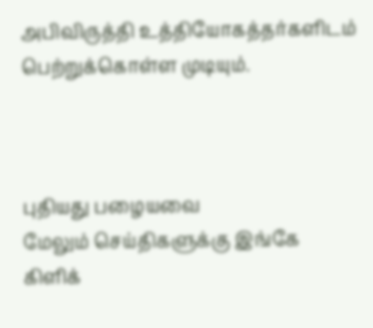அபிவிருத்தி உத்தியோகத்தர்களிடம் பெற்றுக்கொள்ள முடியும்.



புதியது பழையவை
மேலும் செய்திகளுக்கு இங்கே கிளிக்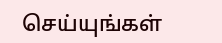செய்யுங்கள்